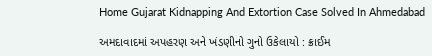Home Gujarat Kidnapping And Extortion Case Solved In Ahmedabad

અમદાવાદમાં અપહરણ અને ખંડણીનો ગુનો ઉકેલાયો : ક્રાઈમ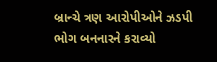બ્રાન્ચે ત્રણ આરોપીઓને ઝડપી ભોગ બનનારને કરાવ્યો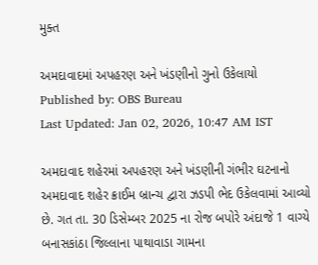મુક્ત

અમદાવાદમાં અપહરણ અને ખંડણીનો ગુનો ઉકેલાયો
Published by: OBS Bureau
Last Updated: Jan 02, 2026, 10:47 AM IST

અમદાવાદ શહેરમાં અપહરણ અને ખંડણીની ગંભીર ઘટનાનો અમદાવાદ શહેર ક્રાઈમ બ્રાન્ચ દ્વારા ઝડપી ભેદ ઉકેલવામાં આવ્યો છે. ગત તા. 30 ડિસેમ્બર 2025 ના રોજ બપોરે અંદાજે 1 વાગ્યે બનાસકાંઠા જિલ્લાના પાથાવાડા ગામના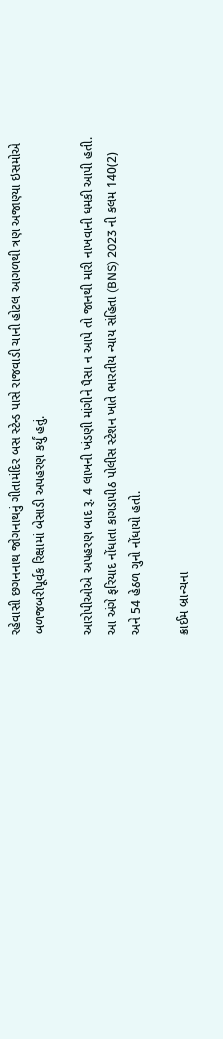રહેવાસી છગનનાથ જોગનાથનું ગીતામંદિર બસ સ્ટેન્ડ પાસે રાજવાડી ચાની હોટલ આગળથી ત્રણ અજાણ્યા ઇસમોએ બળજબરીપૂર્વક રિક્ષામાં બેસાડી અપહરણ કર્યું હતું.

આરોપીઓએ અપહરણ બાદ રૂ. 4 લાખની ખંડણી માંગીને પૈસા ન આપે તો જાનથી મારી નાખવાની ધમકી આપી હતી. આ અંગે ફરિયાદ નોંધાતા કાગડાપીઠ પોલીસ સ્ટેશન ખાતે ભારતીય ન્યાય સંહિતા (BNS) 2023 ની કલમ 140(2) અને 54 હેઠળ ગુનો નોંધાયો હતો.

ક્રાઈમ બ્રાન્ચના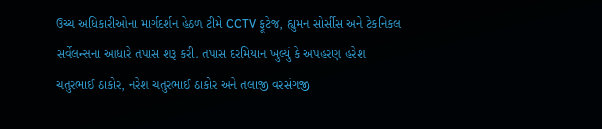ઉચ્ચ અધિકારીઓના માર્ગદર્શન હેઠળ ટીમે CCTV ફૂટેજ, હ્યુમન સોર્સીસ અને ટેકનિકલ સર્વેલન્સના આધારે તપાસ શરૂ કરી. તપાસ દરમિયાન ખુલ્યું કે અપહરણ હરેશ ચતુરભાઈ ઠાકોર, નરેશ ચતુરભાઈ ઠાકોર અને તલાજી વરસંગજી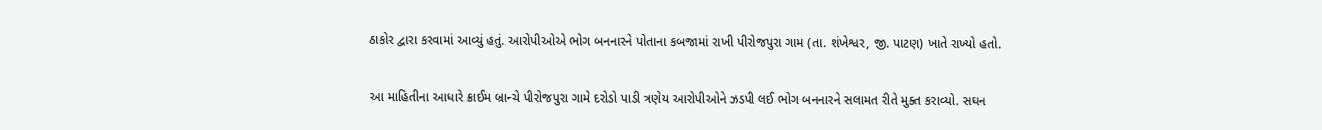ઠાકોર દ્વારા કરવામાં આવ્યું હતું. આરોપીઓએ ભોગ બનનારને પોતાના કબજામાં રાખી પીરોજપુરા ગામ (તા. શંખેશ્વર, જી. પાટણ) ખાતે રાખ્યો હતો.

આ માહિતીના આધારે ક્રાઈમ બ્રાન્ચે પીરોજપુરા ગામે દરોડો પાડી ત્રણેય આરોપીઓને ઝડપી લઈ ભોગ બનનારને સલામત રીતે મુક્ત કરાવ્યો. સઘન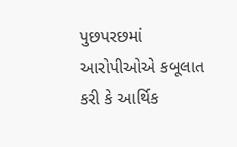પુછપરછમાં આરોપીઓએ કબૂલાત કરી કે આર્થિક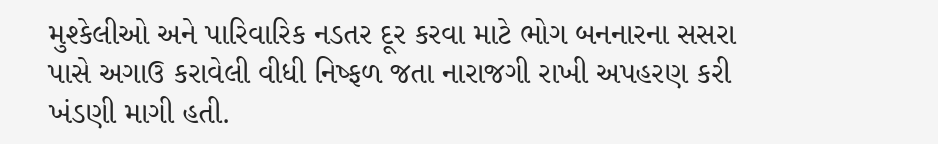મુશ્કેલીઓ અને પારિવારિક નડતર દૂર કરવા માટે ભોગ બનનારના સસરા પાસે અગાઉ કરાવેલી વીધી નિષ્ફળ જતા નારાજગી રાખી અપહરણ કરી ખંડણી માગી હતી.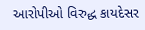આરોપીઓ વિરુદ્ધ કાયદેસર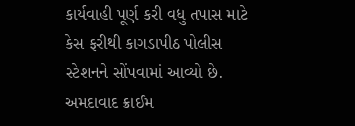કાર્યવાહી પૂર્ણ કરી વધુ તપાસ માટે કેસ ફરીથી કાગડાપીઠ પોલીસ સ્ટેશનને સોંપવામાં આવ્યો છે. અમદાવાદ ક્રાઈમ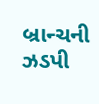બ્રાન્ચની ઝડપી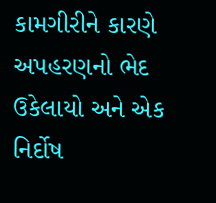કામગીરીને કારણે અપહરણનો ભેદ ઉકેલાયો અને એક નિર્દોષ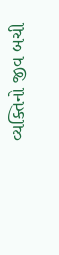વ્યક્તિનો જીવ બચી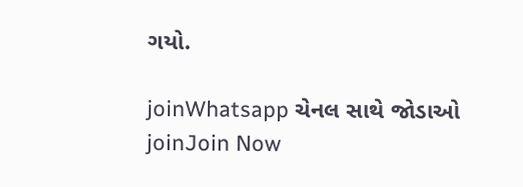ગયો.

joinWhatsapp ચેનલ સાથે જોડાઓ
joinJoin Now